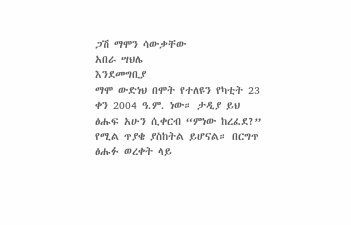ጋሽ ማሞን ሳውቃቸው
አበራ ሣህሌ
እንደመግቢያ
ማሞ ውድነህ በሞት የተለዩን የካቲት 23 ቀን 2004 ዓ.ም. ነው። ታዲያ ይህ ፅሑፍ አሁን ሲቀርብ “ምነው ከረፈደ?” የሚል ጥያቄ ያስከትል ይሆናል። በርግጥ ፅሑፉ ወረቀት ላይ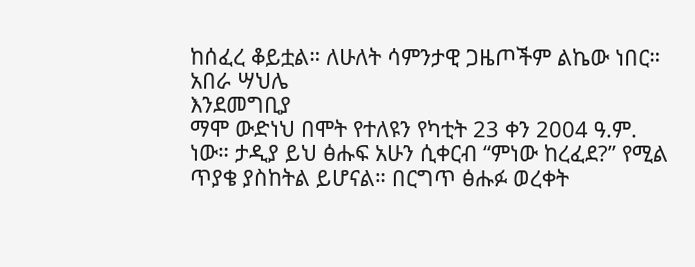ከሰፈረ ቆይቷል። ለሁለት ሳምንታዊ ጋዜጦችም ልኬው ነበር።
አበራ ሣህሌ
እንደመግቢያ
ማሞ ውድነህ በሞት የተለዩን የካቲት 23 ቀን 2004 ዓ.ም. ነው። ታዲያ ይህ ፅሑፍ አሁን ሲቀርብ “ምነው ከረፈደ?” የሚል ጥያቄ ያስከትል ይሆናል። በርግጥ ፅሑፉ ወረቀት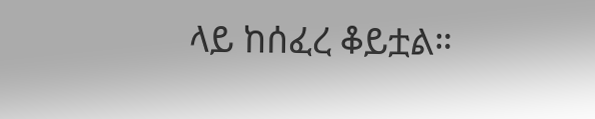ላይ ከሰፈረ ቆይቷል።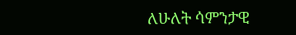ለሁለት ሳምንታዊ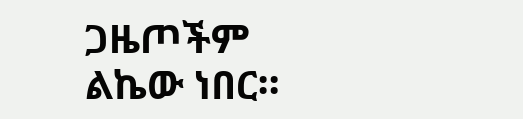ጋዜጦችም ልኬው ነበር።